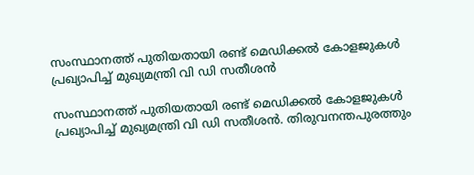സംസ്ഥാനത്ത് പുതിയതായി രണ്ട് മെഡിക്കൽ കോളജുകൾ പ്രഖ്യാപിച്ച് മുഖ്യമന്ത്രി വി ഡി സതീശൻ

സംസ്ഥാനത്ത് പുതിയതായി രണ്ട് മെഡിക്കൽ കോളജുകൾ പ്രഖ്യാപിച്ച് മുഖ്യമന്ത്രി വി ഡി സതീശൻ. തിരുവനന്തപുരത്തും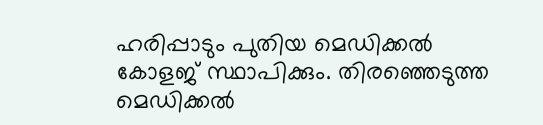ഹരിപ്പാടും പുതിയ മെഡിക്കൽ‌ കോളജ് സ്ഥാപിക്കും. തിരഞ്ഞെടുത്ത മെഡിക്കൽ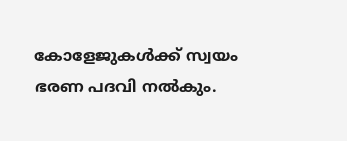കോളേജുകൾക്ക് സ്വയം ഭരണ പദവി നൽകും.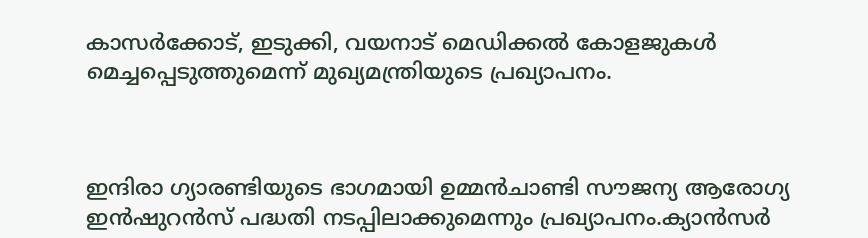കാസർക്കോട്, ഇടുക്കി, വയനാട് മെഡിക്കൽ കോളജുകൾ മെച്ചപ്പെടുത്തുമെന്ന് മുഖ്യമന്ത്രിയുടെ പ്രഖ്യാപനം.



ഇന്ദിരാ ഗ്യാരണ്ടിയുടെ ഭാഗമായി ഉമ്മൻചാണ്ടി സൗജന്യ ആരോഗ്യ ഇൻഷുറൻസ് പദ്ധതി നടപ്പിലാക്കുമെന്നും പ്രഖ്യാപനം.ക്യാൻസർ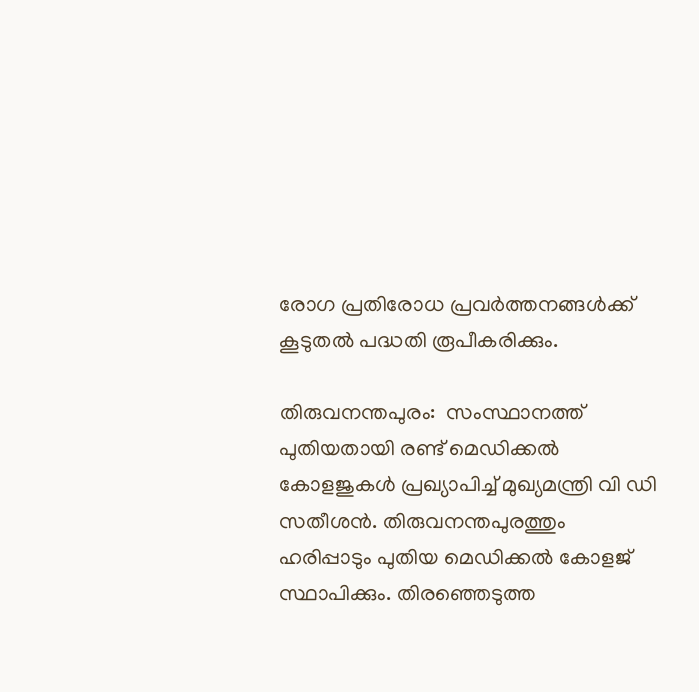രോഗ പ്രതിരോധ പ്രവർത്തനങ്ങൾക്ക് കൂടുതൽ പദ്ധതി രൂപീകരിക്കും.

തിരുവനന്തപുരം:  സംസ്ഥാനത്ത് പുതിയതായി രണ്ട് മെഡിക്കൽ കോളജുകൾ പ്രഖ്യാപിച്ച് മുഖ്യമന്ത്രി വി ഡി സതീശൻ. തിരുവനന്തപുരത്തും ഹരിപ്പാടും പുതിയ മെഡിക്കൽ‌ കോളജ് സ്ഥാപിക്കും. തിരഞ്ഞെടുത്ത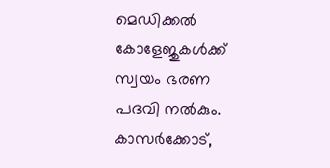മെഡിക്കൽ കോളേജുകൾക്ക് സ്വയം ഭരണ പദവി നൽകും. കാസർക്കോട്,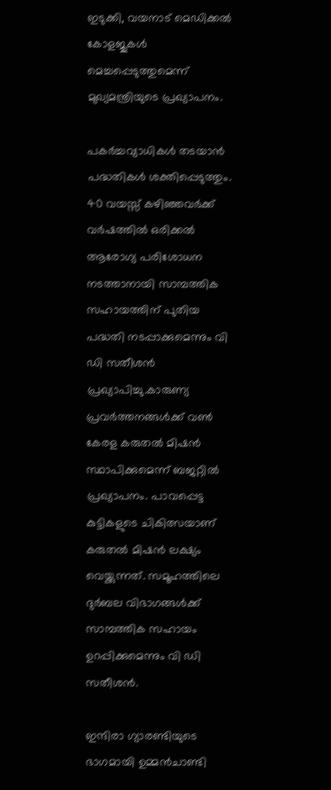ഇടുക്കി, വയനാട് മെഡിക്കൽ കോളജുകൾ മെച്ചപ്പെടുത്തുമെന്ന് മുഖ്യമന്ത്രിയുടെ പ്രഖ്യാപനം.

പകർച്ചവ്യാധികൾ തടയാൻ പദ്ധതികൾ ശക്തിപ്പെടുത്തും. 40 വയസ്സ് കഴിഞ്ഞവർക്ക് വർഷത്തിൽ ഒരിക്കൽ ആരോഗ്യ പരിശോധന നടത്താനായി സാമ്പത്തിക സഹായത്തിന് പുതിയ പദ്ധതി നടപ്പാക്കുമെന്നും വി ഡി സതീശൻ പ്രഖ്യാപിച്ചു.കാരുണ്യ പ്രവർത്തനങ്ങൾക്ക് വൺ കേരള കരുതൽ മിഷൻ സ്ഥാപിക്കുമെന്ന് ബജറ്റിൽ പ്രഖ്യാപനം. പാവപ്പെട്ട കുട്ടികളുടെ ചികിത്സയാണ് കരുതൽ മിഷൻ ലക്ഷ്യം വെയ്ക്കുന്നത്. സമൂഹത്തിലെ ദുർബല വിഭാഗങ്ങൾക്ക് സാമ്പത്തിക സഹായം ഉറപ്പിക്കുമെന്നും വി ഡി സതീശൻ.

ഇന്ദിരാ ഗ്യാരണ്ടിയുടെ ഭാഗമായി ഉമ്മൻചാണ്ടി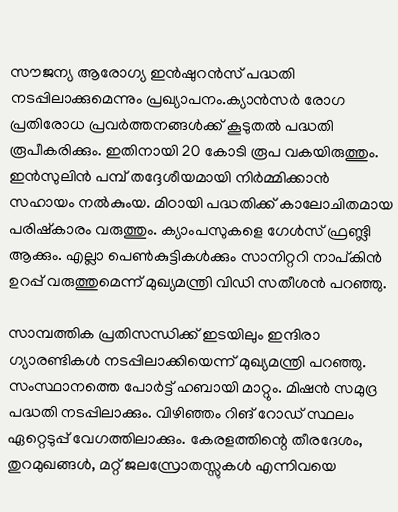സൗജന്യ ആരോഗ്യ ഇൻഷുറൻസ് പദ്ധതി നടപ്പിലാക്കുമെന്നും പ്രഖ്യാപനം.ക്യാൻസർ രോഗ പ്രതിരോധ പ്രവർത്തനങ്ങൾക്ക് കൂടുതൽ പദ്ധതി രൂപീകരിക്കും. ഇതിനായി 20 കോടി രൂപ വകയിരുത്തും. ഇൻസുലിൻ പമ്പ് തദ്ദേശീയമായി നിർമ്മിക്കാൻ സഹായം നൽകുംയ. മിഠായി പദ്ധതിക്ക് കാലോചിതമായ പരിഷ്കാരം വരുത്തും. ക്യാംപസുകളെ ഗേൾസ് ഫ്രണ്ട്ലി ആക്കും. എല്ലാ പെൺകുട്ടികൾക്കും സാനിറ്ററി നാപ്കിൻ ഉറപ്പ് വരുത്തുമെന്ന് മുഖ്യമന്ത്രി വിഡി സതീശൻ‌ പറഞ്ഞു.

സാമ്പത്തിക പ്രതിസന്ധിക്ക് ഇടയിലും ഇന്ദിരാ ഗ്യാരണ്ടികൾ നടപ്പിലാക്കിയെന്ന് മുഖ്യമന്ത്രി പറഞ്ഞു. സംസ്ഥാനത്തെ പോർട്ട് ഹബായി മാറ്റും. മിഷൻ സമുദ്ര പദ്ധതി നടപ്പിലാക്കും. വിഴിഞ്ഞം റിങ് റോഡ് സ്ഥലം ഏറ്റെടുപ്പ് വേഗത്തിലാക്കും. കേരളത്തിന്റെ തീരദേശം, തുറമുഖങ്ങൾ, മറ്റ് ജലസ്രോതസ്സുകൾ എന്നിവയെ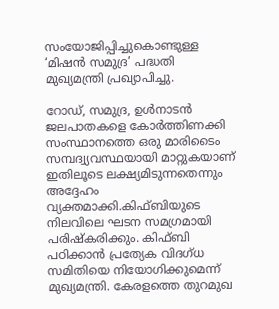സംയോജിപ്പിച്ചുകൊണ്ടുള്ള ‘മിഷൻ സമുദ്ര’ പദ്ധതി മുഖ്യമന്ത്രി പ്രഖ്യാപിച്ചു.

റോഡ്, സമുദ്ര, ഉൾനാടൻ ജലപാതകളെ കോർത്തിണക്കി സംസ്ഥാനത്തെ ഒരു മാരിടൈം സമ്പദ്വ്യവസ്ഥയായി മാറ്റുകയാണ് ഇതിലൂടെ ലക്ഷ്യമിടുന്നതെന്നും അദ്ദേഹം വ്യക്തമാക്കി.കിഫ്ബിയുടെ നിലവിലെ ഘടന സമഗ്രമായി പരിഷ്കരിക്കും. കിഫ്ബി പഠിക്കാൻ പ്രത്യേക വിദഗ്ധ സമിതിയെ നിയോഗിക്കുമെന്ന് മുഖ്യമന്ത്രി. കേരളത്തെ തുറമുഖ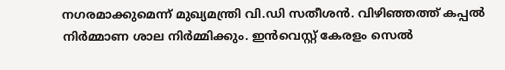നഗരമാക്കുമെന്ന് മുഖ്യമന്ത്രി വി.ഡി സതീശൻ. വിഴിഞ്ഞത്ത് കപ്പൽ നിർമ്മാണ ശാല നിർമ്മിക്കും. ഇൻവെസ്റ്റ് കേരളം സെൽ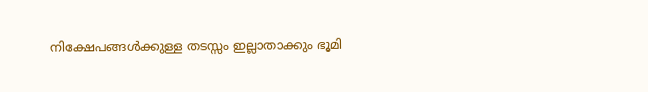നിക്ഷേപങ്ങൾക്കുള്ള തടസ്സം ഇല്ലാതാക്കും ഭൂമി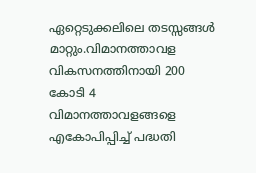ഏറ്റെടുക്കലിലെ തടസ്സങ്ങൾ മാറ്റും.വിമാനത്താവള വികസനത്തിനായി 200 കോടി 4 വിമാനത്താവളങ്ങളെ എകോപിപ്പിച്ച് പദ്ധതി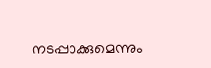നടപ്പാക്കുമെന്നും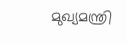മുഖ്യമന്ത്രി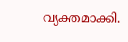വ്യക്തമാക്കി.